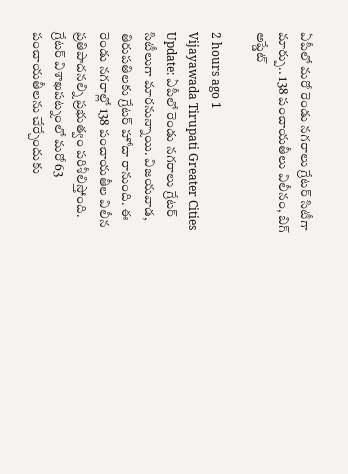ఏపీలో మరో రెండు నగరాలు గ్రేటర్ సిటీగా మార్పు.. 138 పంచాయతీలు విలీనం, బిగ్ అప్డేట్

2 hours ago 1
Vijayawada Tirupati Greater Cities Update: ఏపీలో రెండు నగరాలు గ్రేటర్‌ సిటీలుగా మారనున్నాయి. విజయవాడ, తిరుపతిలకు గ్రేటర్ హోదా రానుంది. ఈ రెండు నగరాల్లో 138 పంచాయతీల విలీన ప్రతిపాదనల్ని ప్రభుత్వం పరిశీలిస్తోంది. గ్రేటర్ విశాఖపట్నంలో మరో 63 పంచాయతీలను చేర్చేందుకు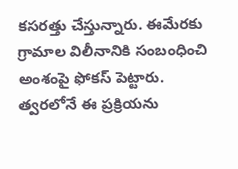కసరత్తు చేస్తున్నారు. ఈమేరకు గ్రామాల విలీనానికి సంబంధించి అంశంపై ఫోకస్ పెట్టారు. త్వరలోనే ఈ ప్రక్రియను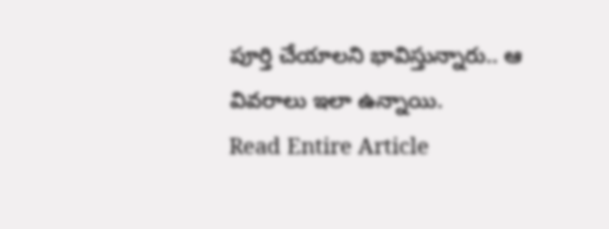పూర్తి చేయాలని భావిస్తున్నారు.. ఆ వివరాలు ఇలా ఉన్నాయి.
Read Entire Article